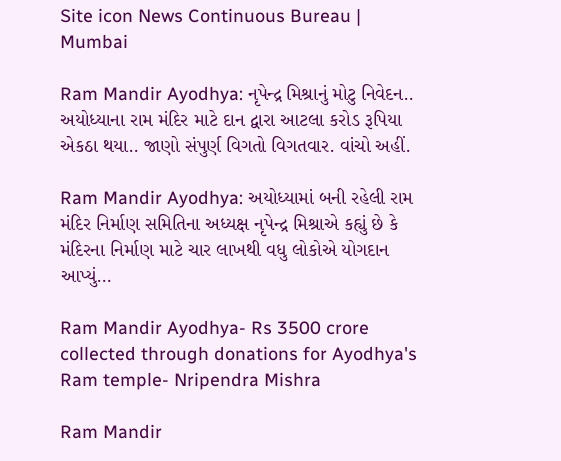Site icon News Continuous Bureau | Mumbai

Ram Mandir Ayodhya: નૃપેન્દ્ર મિશ્રાનું મોટુ નિવેદન.. અયોધ્યાના રામ મંદિર માટે દાન દ્વારા આટલા કરોડ રૂપિયા એકઠા થયા.. જાણો સંપુર્ણ વિગતો વિગતવાર. વાંચો અહીં.

Ram Mandir Ayodhya: અયોધ્યામાં બની રહેલી રામ મંદિર નિર્માણ સમિતિના અધ્યક્ષ નૃપેન્દ્ર મિશ્રાએ કહ્યું છે કે મંદિરના નિર્માણ માટે ચાર લાખથી વધુ લોકોએ યોગદાન આપ્યું…

Ram Mandir Ayodhya- Rs 3500 crore collected through donations for Ayodhya's Ram temple- Nripendra Mishra

Ram Mandir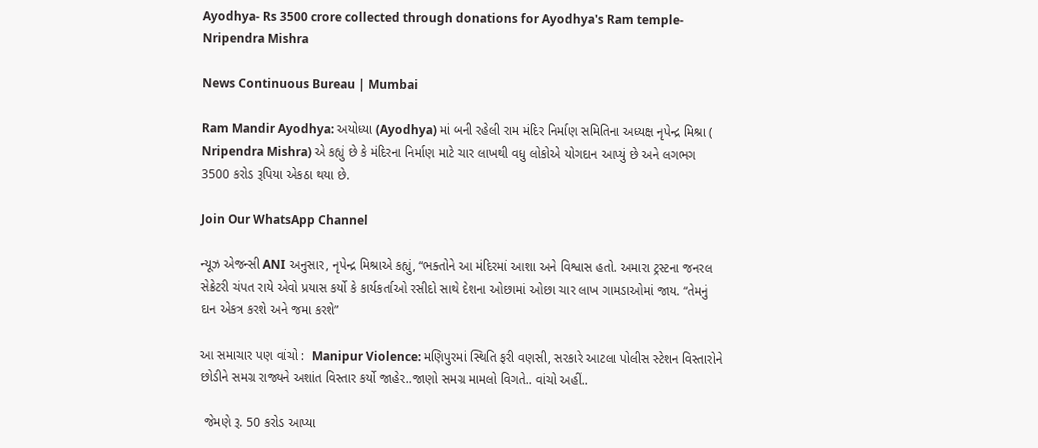Ayodhya- Rs 3500 crore collected through donations for Ayodhya's Ram temple- Nripendra Mishra

News Continuous Bureau | Mumbai

Ram Mandir Ayodhya: અયોધ્યા (Ayodhya) માં બની રહેલી રામ મંદિર નિર્માણ સમિતિના અધ્યક્ષ નૃપેન્દ્ર મિશ્રા ( Nripendra Mishra) એ કહ્યું છે કે મંદિરના નિર્માણ માટે ચાર લાખથી વધુ લોકોએ યોગદાન આપ્યું છે અને લગભગ 3500 કરોડ રૂપિયા એકઠા થયા છે.

Join Our WhatsApp Channel

ન્યૂઝ એજન્સી ANI અનુસાર, નૃપેન્દ્ર મિશ્રાએ કહ્યું, “ભક્તોને આ મંદિરમાં આશા અને વિશ્વાસ હતો. અમારા ટ્રસ્ટના જનરલ સેક્રેટરી ચંપત રાયે એવો પ્રયાસ કર્યો કે કાર્યકર્તાઓ રસીદો સાથે દેશના ઓછામાં ઓછા ચાર લાખ ગામડાઓમાં જાય. “તેમનું દાન એકત્ર કરશે અને જમા કરશે”

આ સમાચાર પણ વાંચો :  Manipur Violence: મણિપુરમાં સ્થિતિ ફરી વણસી, સરકારે આટલા પોલીસ સ્ટેશન વિસ્તારોને છોડીને સમગ્ર રાજ્યને અશાંત વિસ્તાર કર્યો જાહેર..જાણો સમગ્ર મામલો વિગતે.. વાંચો અહીં..

 જેમણે રૂ. 50 કરોડ આપ્યા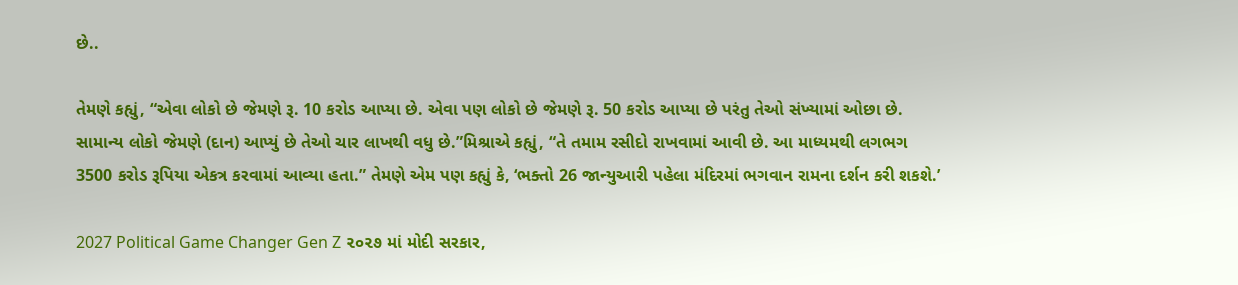છે..

તેમણે કહ્યું, “એવા લોકો છે જેમણે રૂ. 10 કરોડ આપ્યા છે. એવા પણ લોકો છે જેમણે રૂ. 50 કરોડ આપ્યા છે પરંતુ તેઓ સંખ્યામાં ઓછા છે. સામાન્ય લોકો જેમણે (દાન) આપ્યું છે તેઓ ચાર લાખથી વધુ છે.”મિશ્રાએ કહ્યું, “તે તમામ રસીદો રાખવામાં આવી છે. આ માધ્યમથી લગભગ 3500 કરોડ રૂપિયા એકત્ર કરવામાં આવ્યા હતા.” તેમણે એમ પણ કહ્યું કે, ‘ભક્તો 26 જાન્યુઆરી પહેલા મંદિરમાં ભગવાન રામના દર્શન કરી શકશે.’

2027 Political Game Changer Gen Z ૨૦૨૭ માં મોદી સરકાર,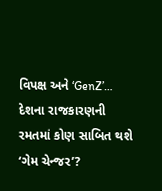વિપક્ષ અને ‘GenZ’… દેશના રાજકારણની રમતમાં કોણ સાબિત થશે ‘ગેમ ચેન્જર’?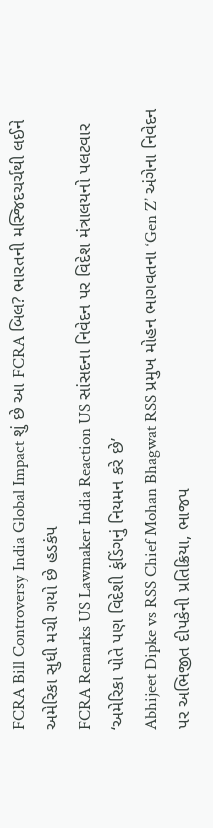FCRA Bill Controversy India Global Impact શું છે આ FCRA બિલ? ભારતની મસ્જિદચર્ચથી લઈને અમેરિકા સુધી મચી ગયો છે હડકંપ
FCRA Remarks US Lawmaker India Reaction US સાંસદના નિવેદન પર વિદેશ મંત્રાલયનો પલટવાર ‘અમેરિકા પોતે પણ વિદેશી ફંડિંગનું નિયમન કરે છે’
Abhijeet Dipke vs RSS Chief Mohan Bhagwat RSS પ્રમુખ મોહન ભાગવતના ‘Gen Z’ અંગેના નિવેદન પર અભિજીત દીપકેની પ્રતિક્રિયા, ભાજપ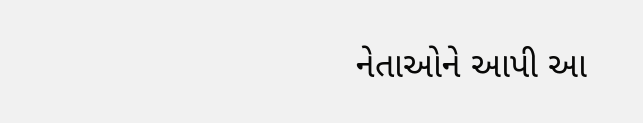નેતાઓને આપી આ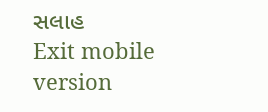સલાહ
Exit mobile version